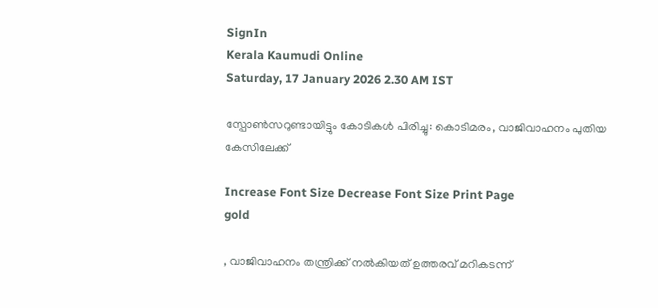SignIn
Kerala Kaumudi Online
Saturday, 17 January 2026 2.30 AM IST

സ്പോൺസറുണ്ടായിട്ടും കോടികൾ പിരിച്ചു: കൊടിമരം, വാജിവാഹനം പുതിയ കേസിലേക്ക്

Increase Font Size Decrease Font Size Print Page
gold

, വാജിവാഹനം തന്ത്രിക്ക് നൽകിയത് ഉത്തരവ് മറികടന്ന്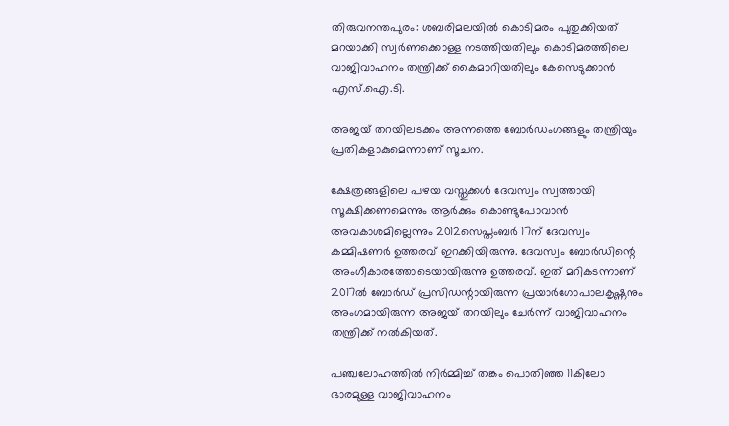തിരുവനന്തപുരം: ശബരിമലയിൽ കൊടിമരം പുതുക്കിയത് മറയാക്കി സ്വർണക്കൊള്ള നടത്തിയതിലും കൊടിമരത്തിലെ വാജിവാഹനം തന്ത്രിക്ക് കൈമാറിയതിലും കേസെടുക്കാൻ എസ്.ഐ.ടി.

അജയ് തറയിലടക്കം അന്നത്തെ ബോർഡംഗങ്ങളും തന്ത്രിയും പ്രതികളാകുമെന്നാണ് സൂചന.

ക്ഷേത്രങ്ങളിലെ പഴയ വസ്തുക്കൾ ദേവസ്വം സ്വത്തായി സൂക്ഷിക്കണമെന്നും ആർക്കും കൊണ്ടുപോവാൻ അവകാശമില്ലെന്നും 2012സെപ്തംബർ 17ന് ദേവസ്വം കമ്മിഷണർ ഉത്തരവ് ഇറക്കിയിരുന്നു. ദേവസ്വം ബോർഡിന്റെ അംഗീകാരത്തോടെയായിരുന്നു ഉത്തരവ്. ഇത് മറികടന്നാണ് 2017ൽ ബോർഡ് പ്രസിഡന്റായിരുന്ന പ്രയാർഗോപാലകൃഷ്ണനും അംഗമായിരുന്ന അജയ് തറയിലും ചേർന്ന് വാജിവാഹനം തന്ത്രിക്ക് നൽകിയത്.

പഞ്ചലോഹത്തിൽ നിർമ്മിച്ച് തങ്കം പൊതിഞ്ഞ 11കിലോ ഭാരമുള്ള വാജിവാഹനം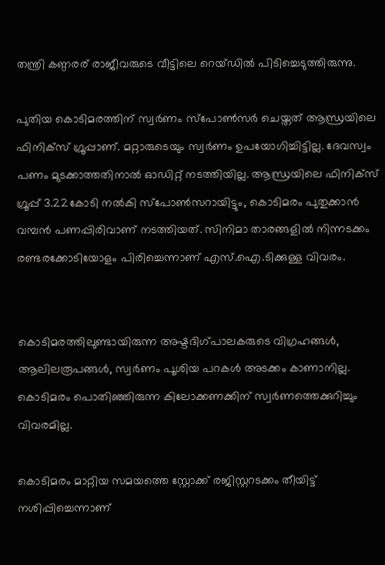തന്ത്രി കണ്ഠരര് രാജീവരുടെ വീട്ടിലെ റെയ്ഡിൽ പിടിച്ചെടുത്തിരുന്നു.

പുതിയ കൊടിമരത്തിന് സ്വർണം സ്പോൺസർ ചെയ്തത് ആന്ധ്രയിലെ ഫിനിക്സ് ഗ്രൂപ്പാണ്. മറ്റാരുടെയും സ്വർണം ഉപയോഗിച്ചിട്ടില്ല. ദേവസ്വം പണം മുടക്കാത്തതിനാൽ ഓഡിറ്റ് നടത്തിയില്ല. ആന്ധ്രയിലെ ഫിനിക്സ് ഗ്രൂപ്പ് 3.22കോടി നൽകി സ്പോൺസറായിട്ടും, കൊടിമരം പുതുക്കാൻ വമ്പൻ പണപ്പിരിവാണ് നടത്തിയത്. സിനിമാ താരങ്ങളിൽ നിന്നടക്കം രണ്ടരക്കോടിയോളം പിരിച്ചെന്നാണ് എസ്.ഐ.ടിക്കുള്ള വിവരം.


കൊടിമരത്തിലുണ്ടായിരുന്ന അഷ്ടദിഗ്‌പാലകരുടെ വിഗ്രഹങ്ങൾ, ആലിലരൂപങ്ങൾ, സ്വർണം പൂശിയ പറകൾ അടക്കം കാണാനില്ല. കൊടിമരം പൊതിഞ്ഞിരുന്ന കിലോക്കണക്കിന് സ്വർണത്തെക്കുറിച്ചും വിവരമില്ല.

കൊടിമരം മാറ്റിയ സമയത്തെ സ്റ്റോക്ക് രജിസ്റ്ററടക്കം തീയിട്ട് നശിപ്പിച്ചെന്നാണ്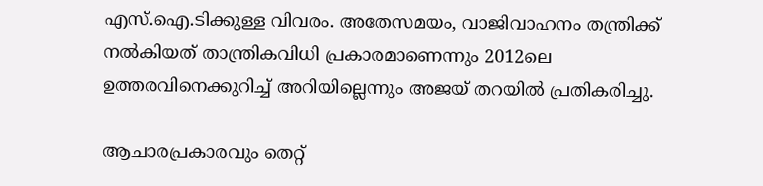എസ്.ഐ.ടിക്കുള്ള വിവരം. അതേസമയം, വാജിവാഹനം തന്ത്രിക്ക് നൽകിയത് താന്ത്രികവിധി പ്രകാരമാണെന്നും 2012ലെ ഉത്തരവിനെക്കുറിച്ച് അറിയില്ലെന്നും അജയ് തറയിൽ പ്രതികരിച്ചു.

ആചാരപ്രകാരവും തെറ്റ്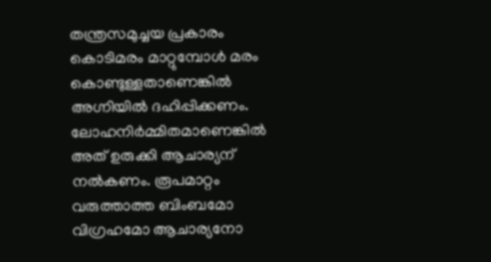തന്ത്രസമുച്ചയ പ്രകാരം കൊടിമരം മാറ്റുമ്പോൾ മരം കൊണ്ടുള്ളതാണെങ്കിൽ അഗ്നിയിൽ ദഹിപ്പിക്കണം. ലോഹനിർമ്മിതമാണെങ്കിൽ അത് ഉരുക്കി ആചാര്യന് നൽകണം. രൂപമാറ്റം വരുത്താത്ത ബിംബമോ വിഗ്രഹമോ ആചാര്യനോ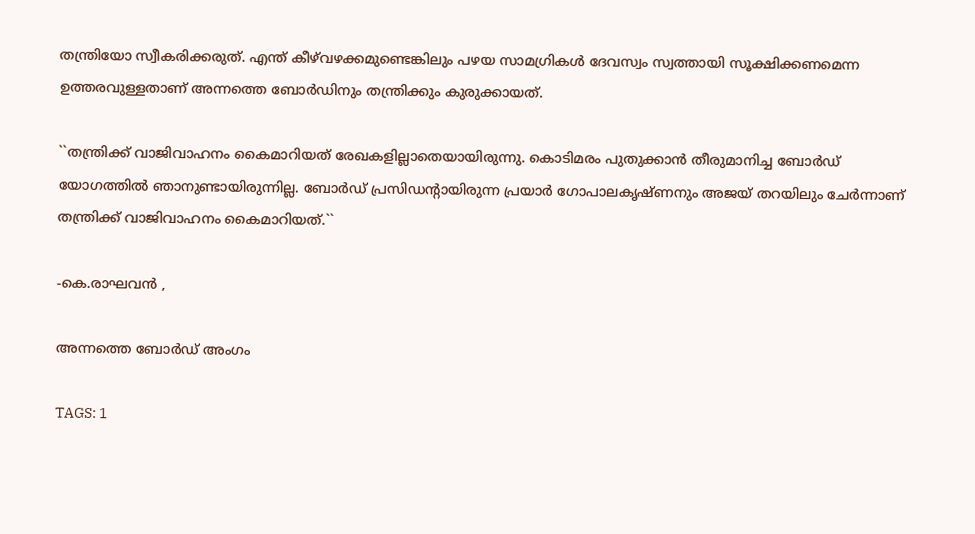തന്ത്രിയോ സ്വീകരിക്കരുത്. എന്ത് കീഴ്‌വഴക്കമുണ്ടെങ്കിലും പഴയ സാമഗ്രികൾ ദേവസ്വം സ്വത്തായി സൂക്ഷിക്കണമെന്ന ഉത്തരവുള്ളതാണ് അന്നത്തെ ബോർഡിനും തന്ത്രിക്കും കുരുക്കായത്.

``തന്ത്രിക്ക് വാജിവാഹനം കൈമാറിയത് രേഖകളില്ലാതെയായിരുന്നു. കൊടിമരം പുതുക്കാൻ തീരുമാനിച്ച ബോർഡ് യോഗത്തിൽ ഞാനുണ്ടായിരുന്നില്ല. ബോർഡ് പ്രസിഡന്റായിരുന്ന പ്രയാർ ഗോപാലകൃഷ്ണനും അജയ് തറയിലും ചേർന്നാണ് തന്ത്രിക്ക് വാജിവാഹനം കൈമാറിയത്.``

-കെ.രാഘവൻ ,

അന്നത്തെ ബോർഡ് അംഗം

TAGS: 1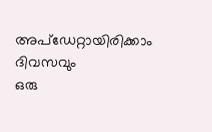അപ്ഡേറ്റായിരിക്കാം ദിവസവും
ഒരു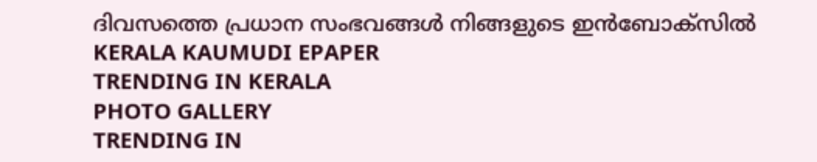ദിവസത്തെ പ്രധാന സംഭവങ്ങൾ നിങ്ങളുടെ ഇൻബോക്സിൽ
KERALA KAUMUDI EPAPER
TRENDING IN KERALA
PHOTO GALLERY
TRENDING IN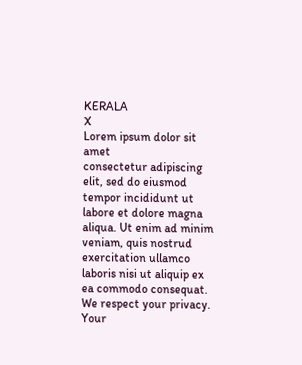KERALA
X
Lorem ipsum dolor sit amet
consectetur adipiscing elit, sed do eiusmod tempor incididunt ut labore et dolore magna aliqua. Ut enim ad minim veniam, quis nostrud exercitation ullamco laboris nisi ut aliquip ex ea commodo consequat.
We respect your privacy. Your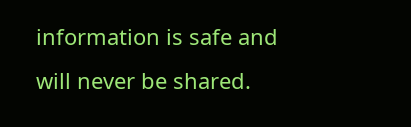information is safe and will never be shared.